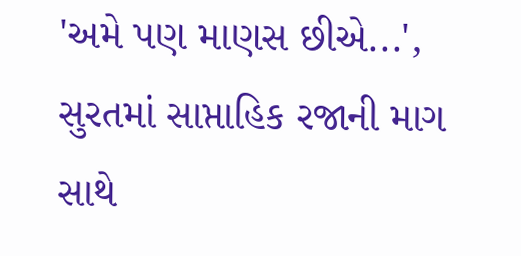'અમે પણ માણસ છીએ...', સુરતમાં સાપ્તાહિક રજાની માગ સાથે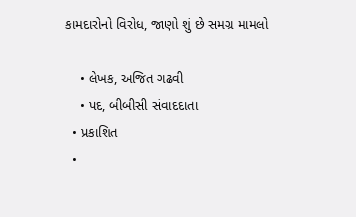કામદારોનો વિરોધ, જાણો શું છે સમગ્ર મામલો

    • લેખક, અજિત ગઢવી
    • પદ, બીબીસી સંવાદદાતા
  • પ્રકાશિત
  •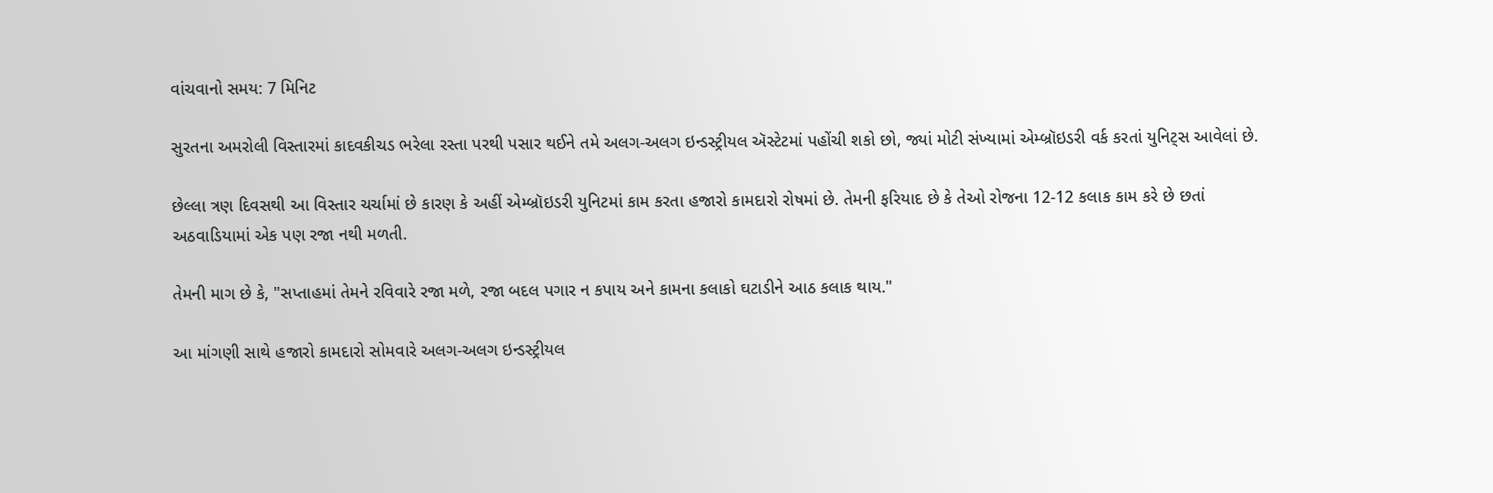વાંચવાનો સમય: 7 મિનિટ

સુરતના અમરોલી વિસ્તારમાં કાદવકીચડ ભરેલા રસ્તા પરથી પસાર થઈને તમે અલગ-અલગ ઇન્ડસ્ટ્રીયલ ઍસ્ટેટમાં પહોંચી શકો છો, જ્યાં મોટી સંખ્યામાં એમ્બ્રૉઇડરી વર્ક કરતાં યુનિટ્સ આવેલાં છે.

છેલ્લા ત્રણ દિવસથી આ વિસ્તાર ચર્ચામાં છે કારણ કે અહીં એમ્બ્રૉઇડરી યુનિટમાં કામ કરતા હજારો કામદારો રોષમાં છે. તેમની ફરિયાદ છે કે તેઓ રોજના 12-12 કલાક કામ કરે છે છતાં અઠવાડિયામાં એક પણ રજા નથી મળતી.

તેમની માગ છે કે, "સપ્તાહમાં તેમને રવિવારે રજા મળે, રજા બદલ પગાર ન કપાય અને કામના કલાકો ઘટાડીને આઠ કલાક થાય."

આ માંગણી સાથે હજારો કામદારો સોમવારે અલગ-અલગ ઇન્ડસ્ટ્રીયલ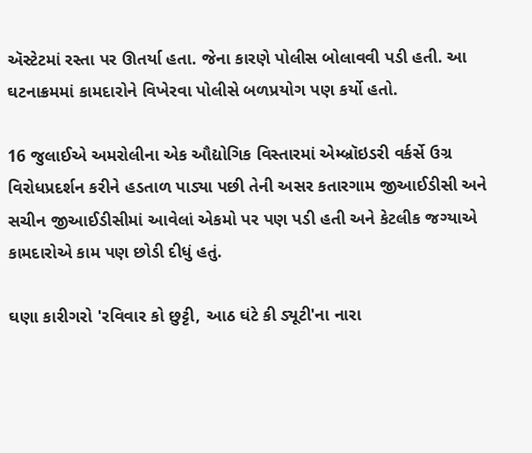ઍસ્ટેટમાં રસ્તા પર ઊતર્યા હતા. જેના કારણે પોલીસ બોલાવવી પડી હતી. આ ઘટનાક્રમમાં કામદારોને વિખેરવા પોલીસે બળપ્રયોગ પણ કર્યો હતો.

16 જુલાઈએ અમરોલીના એક ઔદ્યોગિક વિસ્તારમાં એમ્બ્રૉઇડરી વર્કર્સે ઉગ્ર વિરોધપ્રદર્શન કરીને હડતાળ પાડ્યા પછી તેની અસર કતારગામ જીઆઈડીસી અને સચીન જીઆઈડીસીમાં આવેલાં એકમો પર પણ પડી હતી અને કેટલીક જગ્યાએ કામદારોએ કામ પણ છોડી દીધું હતું.

ઘણા કારીગરો 'રવિવાર કો છુટ્ટી, આઠ ઘંટે કી ડ્યૂટી'ના નારા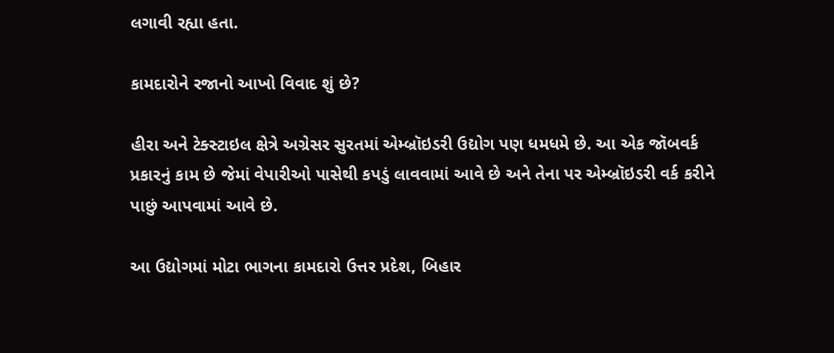લગાવી રહ્યા હતા.

કામદારોને રજાનો આખો વિવાદ શું છે?

હીરા અને ટેક્સ્ટાઇલ ક્ષેત્રે અગ્રેસર સુરતમાં એમ્બ્રૉઇડરી ઉદ્યોગ પણ ધમધમે છે. આ એક જૉબવર્ક પ્રકારનું કામ છે જેમાં વેપારીઓ પાસેથી કપડું લાવવામાં આવે છે અને તેના પર એમ્બ્રૉઇડરી વર્ક કરીને પાછું આપવામાં આવે છે.

આ ઉદ્યોગમાં મોટા ભાગના કામદારો ઉત્તર પ્રદેશ, બિહાર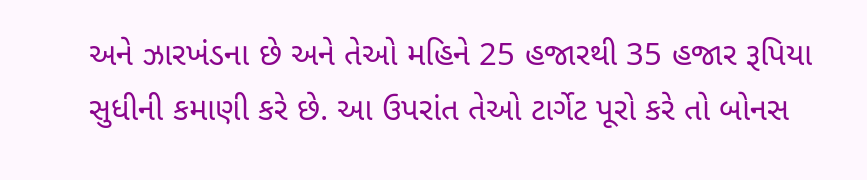અને ઝારખંડના છે અને તેઓ મહિને 25 હજારથી 35 હજાર રૂપિયા સુધીની કમાણી કરે છે. આ ઉપરાંત તેઓ ટાર્ગેટ પૂરો કરે તો બોનસ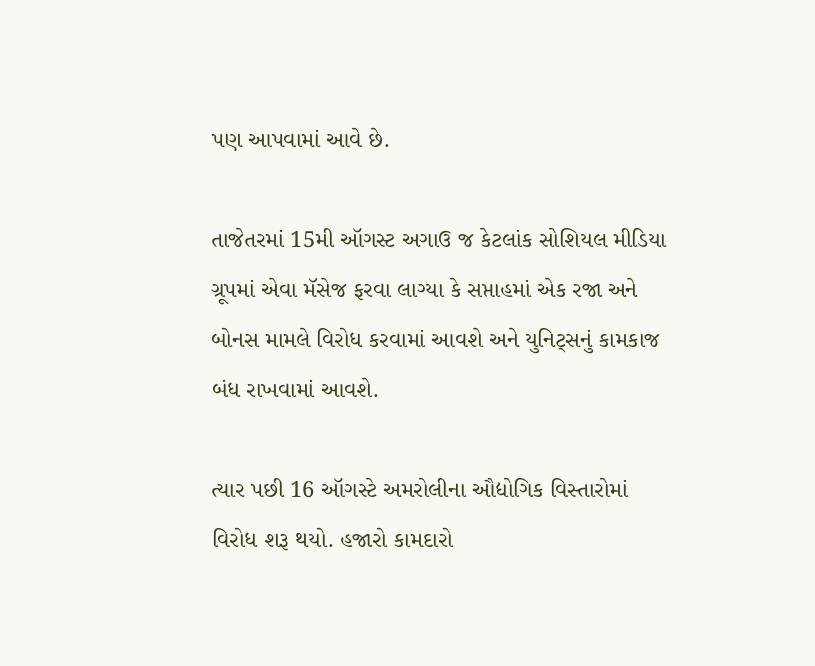પણ આપવામાં આવે છે.

તાજેતરમાં 15મી ઑગસ્ટ અગાઉ જ કેટલાંક સોશિયલ મીડિયા ગ્રૂપમાં એવા મૅસેજ ફરવા લાગ્યા કે સપ્તાહમાં એક રજા અને બોનસ મામલે વિરોધ કરવામાં આવશે અને યુનિટ્સનું કામકાજ બંધ રાખવામાં આવશે.

ત્યાર પછી 16 ઑગસ્ટે અમરોલીના ઔદ્યોગિક વિસ્તારોમાં વિરોધ શરૂ થયો. હજારો કામદારો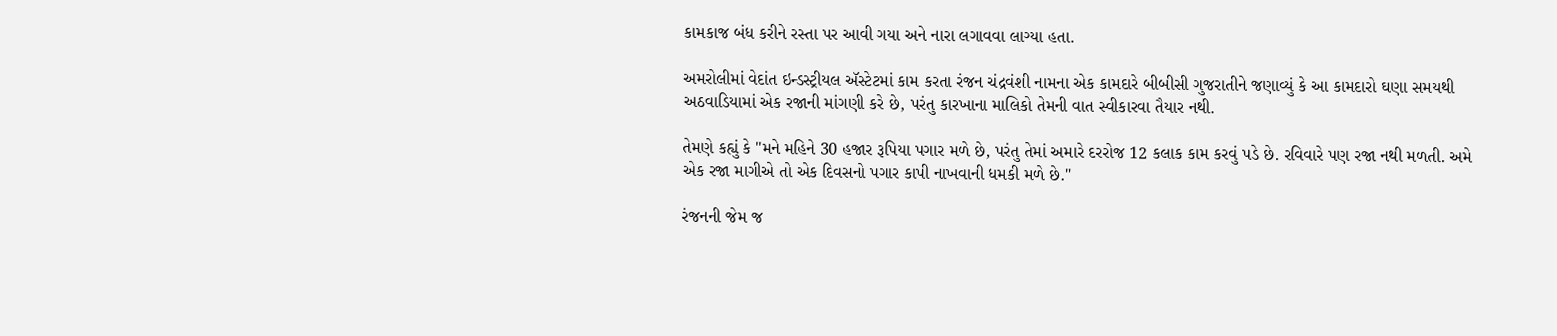કામકાજ બંધ કરીને રસ્તા પર આવી ગયા અને નારા લગાવવા લાગ્યા હતા.

અમરોલીમાં વેદાંત ઇન્ડસ્ટ્રીયલ ઍસ્ટેટમાં કામ કરતા રંજન ચંદ્રવંશી નામના એક કામદારે બીબીસી ગુજરાતીને જણાવ્યું કે આ કામદારો ઘણા સમયથી અઠવાડિયામાં એક રજાની માંગણી કરે છે, પરંતુ કારખાના માલિકો તેમની વાત સ્વીકારવા તૈયાર નથી.

તેમણે કહ્યું કે "મને મહિને 30 હજાર રૂપિયા પગાર મળે છે, પરંતુ તેમાં અમારે દરરોજ 12 કલાક કામ કરવું પડે છે. રવિવારે પણ રજા નથી મળતી. અમે એક રજા માગીએ તો એક દિવસનો પગાર કાપી નાખવાની ધમકી મળે છે."

રંજનની જેમ જ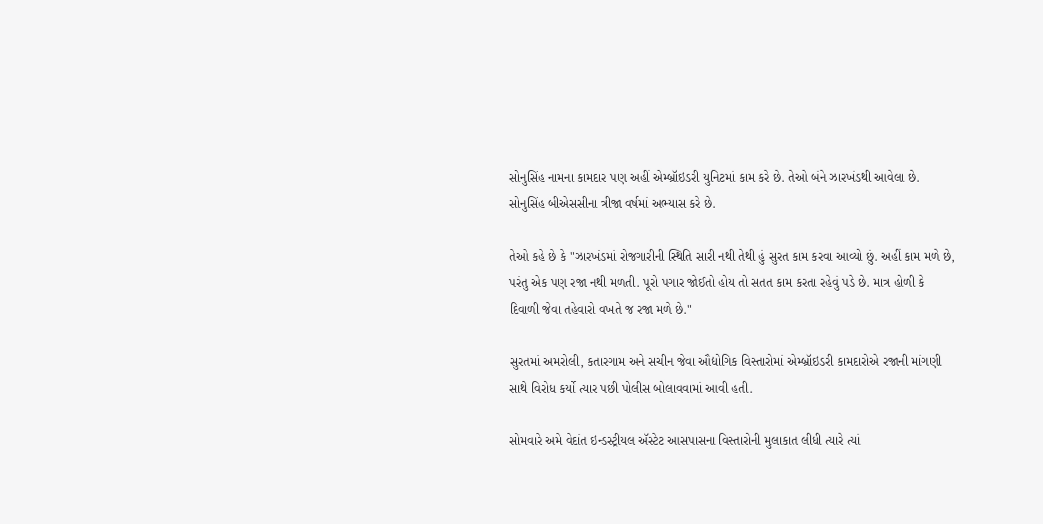સોનુસિંહ નામના કામદાર પણ અહીં એમ્બ્રૉઇડરી યુનિટમાં કામ કરે છે. તેઓ બંને ઝારખંડથી આવેલા છે. સોનુસિંહ બીએસસીના ત્રીજા વર્ષમાં અભ્યાસ કરે છે.

તેઓ કહે છે કે "ઝારખંડમાં રોજગારીની સ્થિતિ સારી નથી તેથી હું સુરત કામ કરવા આવ્યો છું. અહીં કામ મળે છે, પરંતુ એક પણ રજા નથી મળતી. પૂરો પગાર જોઈતો હોય તો સતત કામ કરતા રહેવું પડે છે. માત્ર હોળી કે દિવાળી જેવા તહેવારો વખતે જ રજા મળે છે."

સુરતમાં અમરોલી, કતારગામ અને સચીન જેવા ઔદ્યોગિક વિસ્તારોમાં એમ્બ્રૉઇડરી કામદારોએ રજાની માંગણી સાથે વિરોધ કર્યો ત્યાર પછી પોલીસ બોલાવવામાં આવી હતી.

સોમવારે અમે વેદાંત ઇન્ડસ્ટ્રીયલ ઍસ્ટેટ આસપાસના વિસ્તારોની મુલાકાત લીધી ત્યારે ત્યાં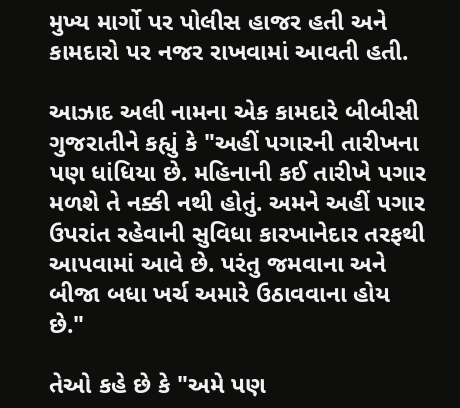મુખ્ય માર્ગો પર પોલીસ હાજર હતી અને કામદારો પર નજર રાખવામાં આવતી હતી.

આઝાદ અલી નામના એક કામદારે બીબીસી ગુજરાતીને કહ્યું કે "અહીં પગારની તારીખના પણ ધાંધિયા છે. મહિનાની કઈ તારીખે પગાર મળશે તે નક્કી નથી હોતું. અમને અહીં પગાર ઉપરાંત રહેવાની સુવિધા કારખાનેદાર તરફથી આપવામાં આવે છે. પરંતુ જમવાના અને બીજા બધા ખર્ચ અમારે ઉઠાવવાના હોય છે."

તેઓ કહે છે કે "અમે પણ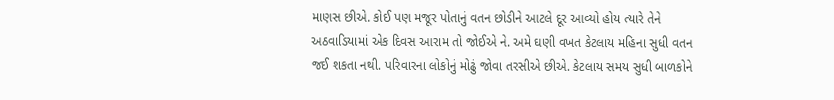માણસ છીએ. કોઈ પણ મજૂર પોતાનું વતન છોડીને આટલે દૂર આવ્યો હોય ત્યારે તેને અઠવાડિયામાં એક દિવસ આરામ તો જોઈએ ને. અમે ઘણી વખત કેટલાય મહિના સુધી વતન જઈ શકતા નથી. પરિવારના લોકોનું મોઢું જોવા તરસીએ છીએ. કેટલાય સમય સુધી બાળકોને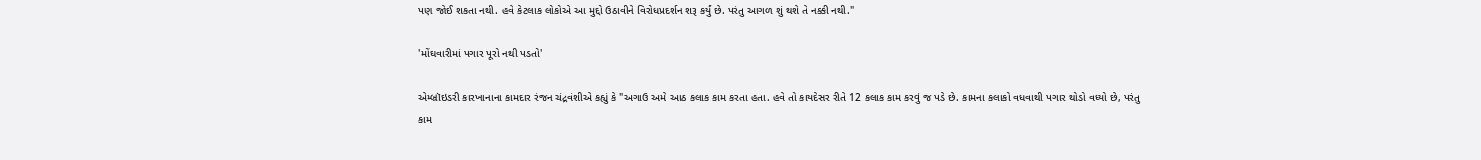પણ જોઈ શકતા નથી. હવે કેટલાક લોકોએ આ મુદ્દો ઉઠાવીને વિરોધપ્રદર્શન શરૂ કર્યું છે. પરંતુ આગળ શું થશે તે નક્કી નથી."

'મોંઘવારીમાં પગાર પૂરો નથી પડતો'

એમ્બ્રૉઇડરી કારખાનાના કામદાર રંજન ચંદ્રવંશીએ કહ્યું કે "અગાઉ અમે આઠ કલાક કામ કરતા હતા. હવે તો કાયદેસર રીતે 12 કલાક કામ કરવું જ પડે છે. કામના કલાકો વધવાથી પગાર થોડો વધ્યો છે, પરંતુ કામ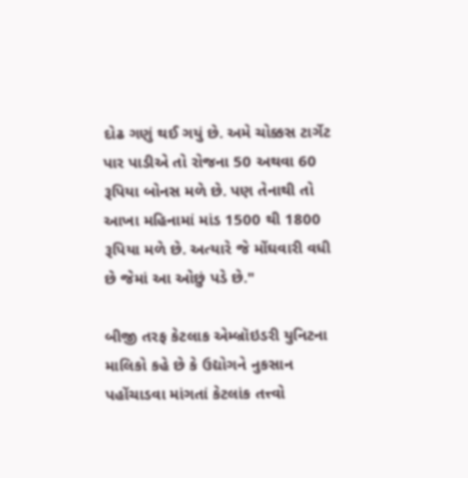દોઢ ગણું થઈ ગયું છે. અમે ચોક્કસ ટાર્ગેટ પાર પાડીએ તો રોજના 50 અથવા 60 રૂપિયા બોનસ મળે છે. પણ તેનાથી તો આખા મહિનામાં માંડ 1500 થી 1800 રૂપિયા મળે છે. અત્યારે જે મોંઘવારી વધી છે જેમાં આ ઓછું પડે છે."

બીજી તરફ કેટલાક એમ્બ્રૉઇડરી યુનિટના માલિકો કહે છે કે ઉદ્યોગને નુકસાન પહોંચાડવા માંગતાં કેટલાંક તત્ત્વો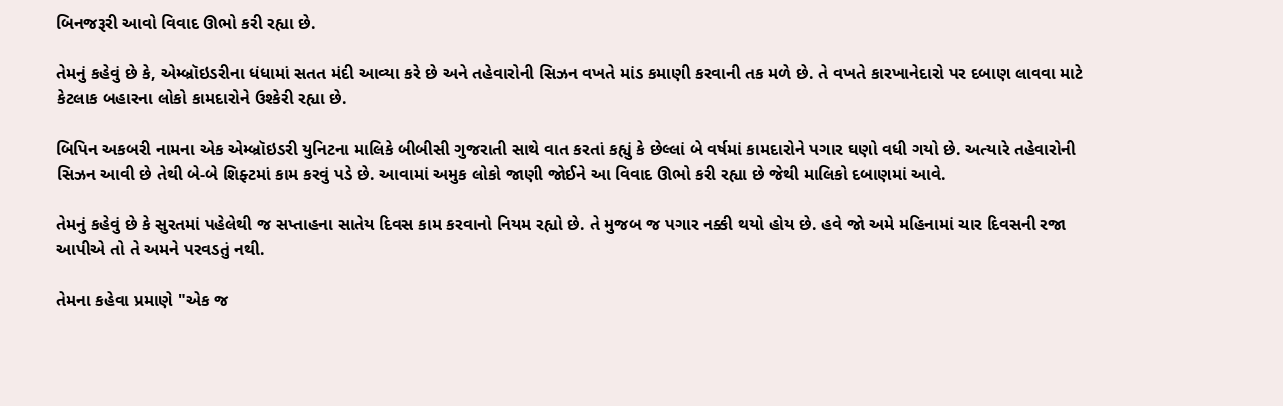બિનજરૂરી આવો વિવાદ ઊભો કરી રહ્યા છે.

તેમનું કહેવું છે કે, એમ્બ્રૉઇડરીના ધંધામાં સતત મંદી આવ્યા કરે છે અને તહેવારોની સિઝન વખતે માંડ કમાણી કરવાની તક મળે છે. તે વખતે કારખાનેદારો પર દબાણ લાવવા માટે કેટલાક બહારના લોકો કામદારોને ઉશ્કેરી રહ્યા છે.

બિપિન અકબરી નામના એક એમ્બ્રૉઇડરી યુનિટના માલિકે બીબીસી ગુજરાતી સાથે વાત કરતાં કહ્યું કે છેલ્લાં બે વર્ષમાં કામદારોને પગાર ઘણો વધી ગયો છે. અત્યારે તહેવારોની સિઝન આવી છે તેથી બે-બે શિફ્ટમાં કામ કરવું પડે છે. આવામાં અમુક લોકો જાણી જોઈને આ વિવાદ ઊભો કરી રહ્યા છે જેથી માલિકો દબાણમાં આવે.

તેમનું કહેવું છે કે સુરતમાં પહેલેથી જ સપ્તાહના સાતેય દિવસ કામ કરવાનો નિયમ રહ્યો છે. તે મુજબ જ પગાર નક્કી થયો હોય છે. હવે જો અમે મહિનામાં ચાર દિવસની રજા આપીએ તો તે અમને પરવડતું નથી.

તેમના કહેવા પ્રમાણે "એક જ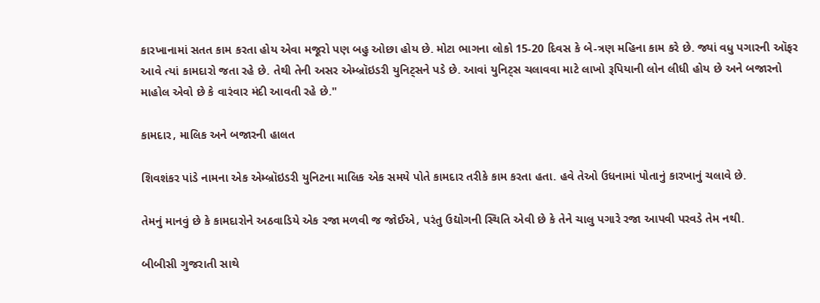કારખાનામાં સતત કામ કરતા હોય એવા મજૂરો પણ બહુ ઓછા હોય છે. મોટા ભાગના લોકો 15-20 દિવસ કે બે-ત્રણ મહિના કામ કરે છે. જ્યાં વધુ પગારની ઑફર આવે ત્યાં કામદારો જતા રહે છે. તેથી તેની અસર એમ્બ્રૉઇડરી યુનિટ્સને પડે છે. આવાં યુનિટ્સ ચલાવવા માટે લાખો રૂપિયાની લોન લીધી હોય છે અને બજારનો માહોલ એવો છે કે વારંવાર મંદી આવતી રહે છે."

કામદાર, માલિક અને બજારની હાલત

શિવશંકર પાંડે નામના એક એમ્બ્રૉઇડરી યુનિટના માલિક એક સમયે પોતે કામદાર તરીકે કામ કરતા હતા. હવે તેઓ ઉધનામાં પોતાનું કારખાનું ચલાવે છે.

તેમનું માનવું છે કે કામદારોને અઠવાડિયે એક રજા મળવી જ જોઈએ, પરંતુ ઉદ્યોગની સ્થિતિ એવી છે કે તેને ચાલુ પગારે રજા આપવી પરવડે તેમ નથી.

બીબીસી ગુજરાતી સાથે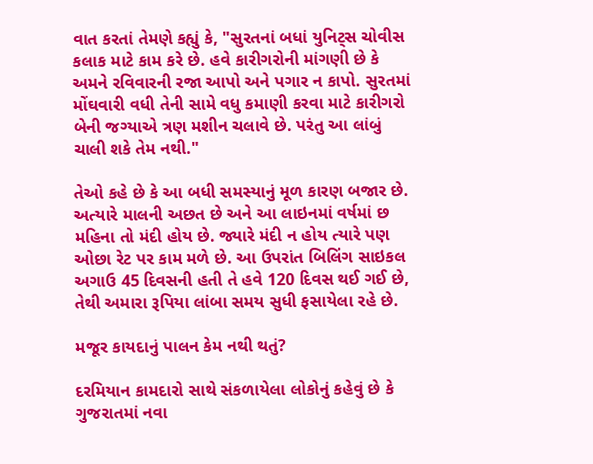વાત કરતાં તેમણે કહ્યું કે, "સુરતનાં બધાં યુનિટ્સ ચોવીસ કલાક માટે કામ કરે છે. હવે કારીગરોની માંગણી છે કે અમને રવિવારની રજા આપો અને પગાર ન કાપો. સુરતમાં મોંઘવારી વધી તેની સામે વધુ કમાણી કરવા માટે કારીગરો બેની જગ્યાએ ત્રણ મશીન ચલાવે છે. પરંતુ આ લાંબું ચાલી શકે તેમ નથી."

તેઓ કહે છે કે આ બધી સમસ્યાનું મૂળ કારણ બજાર છે. અત્યારે માલની અછત છે અને આ લાઇનમાં વર્ષમાં છ મહિના તો મંદી હોય છે. જ્યારે મંદી ન હોય ત્યારે પણ ઓછા રેટ પર કામ મળે છે. આ ઉપરાંત બિલિંગ સાઇકલ અગાઉ 45 દિવસની હતી તે હવે 120 દિવસ થઈ ગઈ છે, તેથી અમારા રૂપિયા લાંબા સમય સુધી ફસાયેલા રહે છે.

મજૂર કાયદાનું પાલન કેમ નથી થતું?

દરમિયાન કામદારો સાથે સંકળાયેલા લોકોનું કહેવું છે કે ગુજરાતમાં નવા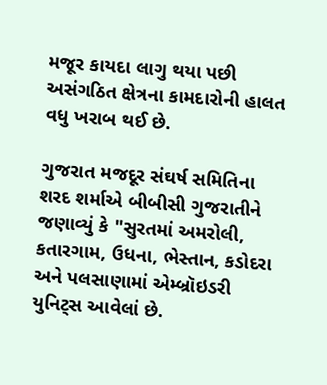મજૂર કાયદા લાગુ થયા પછી અસંગઠિત ક્ષેત્રના કામદારોની હાલત વધુ ખરાબ થઈ છે.

ગુજરાત મજદૂર સંઘર્ષ સમિતિના શરદ શર્માએ બીબીસી ગુજરાતીને જણાવ્યું કે "સુરતમાં અમરોલી, કતારગામ, ઉધના, ભેસ્તાન, કડોદરા અને પલસાણામાં એમ્બ્રૉઇડરી યુનિટ્સ આવેલાં છે.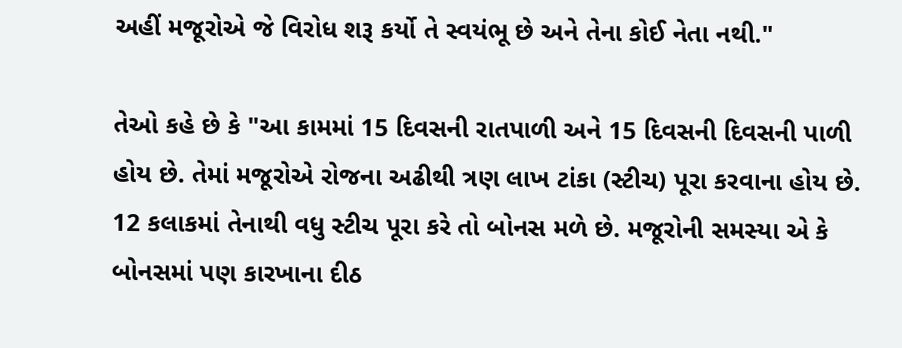અહીં મજૂરોએ જે વિરોધ શરૂ કર્યો તે સ્વયંભૂ છે અને તેના કોઈ નેતા નથી."

તેઓ કહે છે કે "આ કામમાં 15 દિવસની રાતપાળી અને 15 દિવસની દિવસની પાળી હોય છે. તેમાં મજૂરોએ રોજના અઢીથી ત્રણ લાખ ટાંકા (સ્ટીચ) પૂરા કરવાના હોય છે. 12 કલાકમાં તેનાથી વધુ સ્ટીચ પૂરા કરે તો બોનસ મળે છે. મજૂરોની સમસ્યા એ કે બોનસમાં પણ કારખાના દીઠ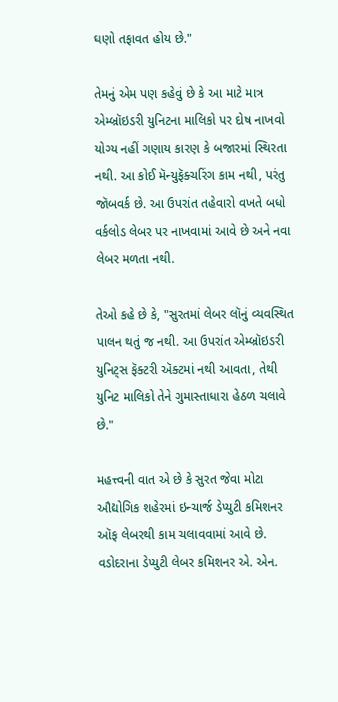ઘણો તફાવત હોય છે."

તેમનું એમ પણ કહેવું છે કે આ માટે માત્ર એમ્બ્રૉઇડરી યુનિટના માલિકો પર દોષ નાખવો યોગ્ય નહીં ગણાય કારણ કે બજારમાં સ્થિરતા નથી. આ કોઈ મૅન્યુફૅક્ચરિંગ કામ નથી, પરંતુ જૉબવર્ક છે. આ ઉપરાંત તહેવારો વખતે બધો વર્કલોડ લેબર પર નાખવામાં આવે છે અને નવા લેબર મળતા નથી.

તેઓ કહે છે કે, "સુરતમાં લેબર લૉનું વ્યવસ્થિત પાલન થતું જ નથી. આ ઉપરાંત એમ્બ્રૉઇડરી યુનિટ્સ ફૅક્ટરી ઍક્ટમાં નથી આવતા, તેથી યુનિટ માલિકો તેને ગુમાસ્તાધારા હેઠળ ચલાવે છે."

મહત્ત્વની વાત એ છે કે સુરત જેવા મોટા ઔદ્યોગિક શહેરમાં ઇન્ચાર્જ ડેપ્યુટી કમિશનર ઑફ લેબરથી કામ ચલાવવામાં આવે છે. વડોદરાના ડેપ્યુટી લેબર કમિશનર એ. એન.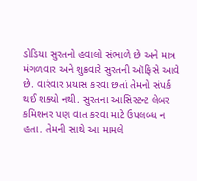ડોડિયા સુરતનો હવાલો સંભાળે છે અને માત્ર મંગળવાર અને શુક્રવારે સુરતની ઑફિસે આવે છે. વારંવાર પ્રયાસ કરવા છતાં તેમનો સંપર્ક થઈ શક્યો નથી. સુરતના આસિસ્ટન્ટ લેબર કમિશનર પણ વાત કરવા માટે ઉપલબ્ધ ન હતા. તેમની સાથે આ મામલે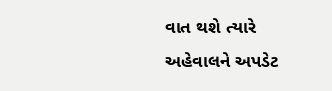વાત થશે ત્યારે અહેવાલને અપડેટ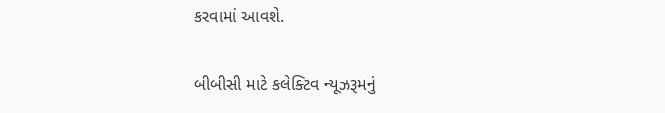કરવામાં આવશે.

બીબીસી માટે કલેક્ટિવ ન્યૂઝરૂમનું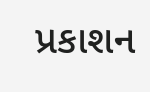પ્રકાશન